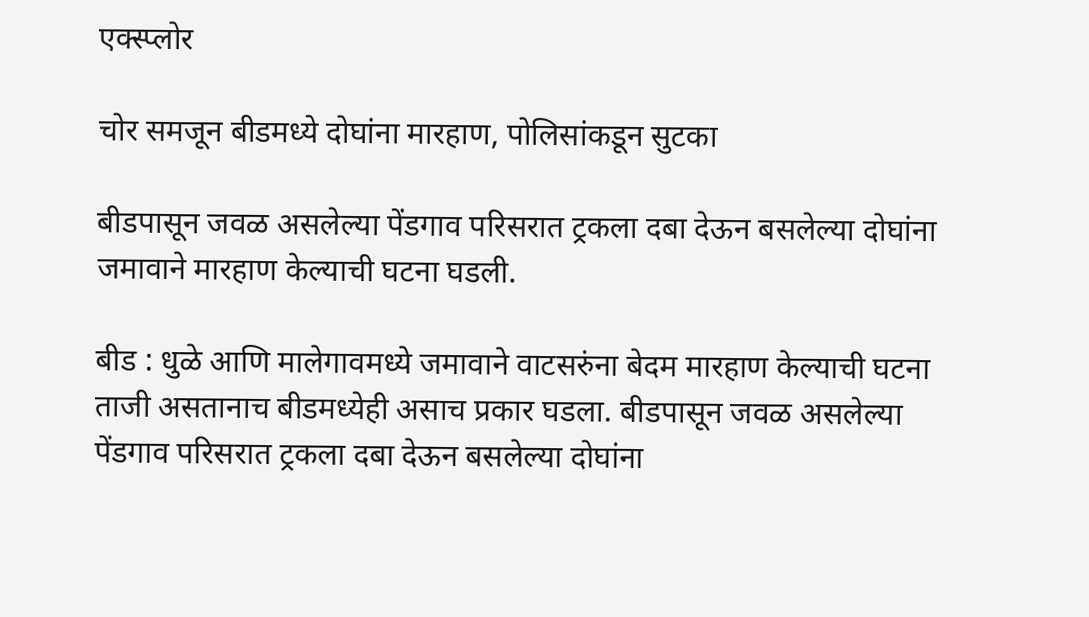एक्स्प्लोर

चोर समजून बीडमध्ये दोघांना मारहाण, पोलिसांकडून सुटका

बीडपासून जवळ असलेल्या पेंडगाव परिसरात ट्रकला दबा देऊन बसलेल्या दोघांना जमावाने मारहाण केल्याची घटना घडली.

बीड : धुळे आणि मालेगावमध्ये जमावाने वाटसरुंना बेदम मारहाण केल्याची घटना ताजी असतानाच बीडमध्येही असाच प्रकार घडला. बीडपासून जवळ असलेल्या पेंडगाव परिसरात ट्रकला दबा देऊन बसलेल्या दोघांना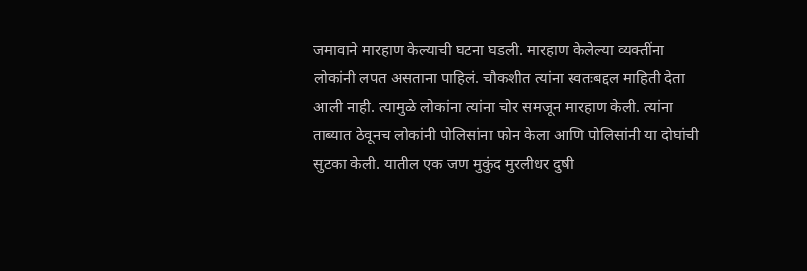जमावाने मारहाण केल्याची घटना घडली. मारहाण केलेल्या व्यक्तींना लोकांनी लपत असताना पाहिलं. चौकशीत त्यांना स्वतःबद्दल माहिती देता आली नाही. त्यामुळे लोकांना त्यांना चोर समजून मारहाण केली. त्यांना ताब्यात ठेवूनच लोकांनी पोलिसांना फोन केला आणि पोलिसांनी या दोघांची सुटका केली. यातील एक जण मुकुंद मुरलीधर दुषी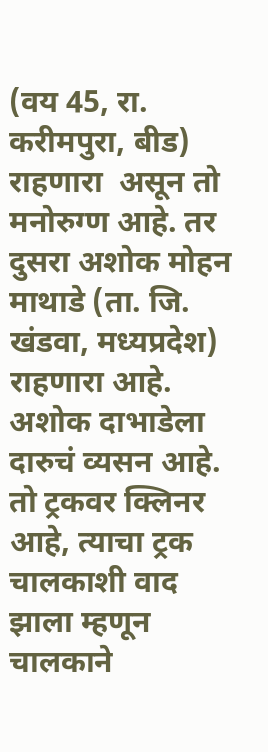(वय 45, रा. करीमपुरा, बीड) राहणारा  असून तो मनोरुग्ण आहे. तर दुसरा अशोक मोहन माथाडे (ता. जि. खंडवा, मध्यप्रदेश) राहणारा आहे. अशोक दाभाडेला दारुचं व्यसन आहे. तो ट्रकवर क्लिनर आहे, त्याचा ट्रक चालकाशी वाद झाला म्हणून चालकाने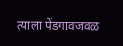त्याला पेंडगावजवळ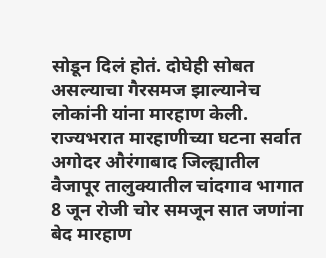सोडून दिलं होतं. दोघेही सोबत असल्याचा गैरसमज झाल्यानेच लोकांनी यांना मारहाण केली. राज्यभरात मारहाणीच्या घटना सर्वात अगोदर औरंगाबाद जिल्ह्यातील वैजापूर तालुक्यातील चांदगाव भागात 8 जून रोजी चोर समजून सात जणांना बेद मारहाण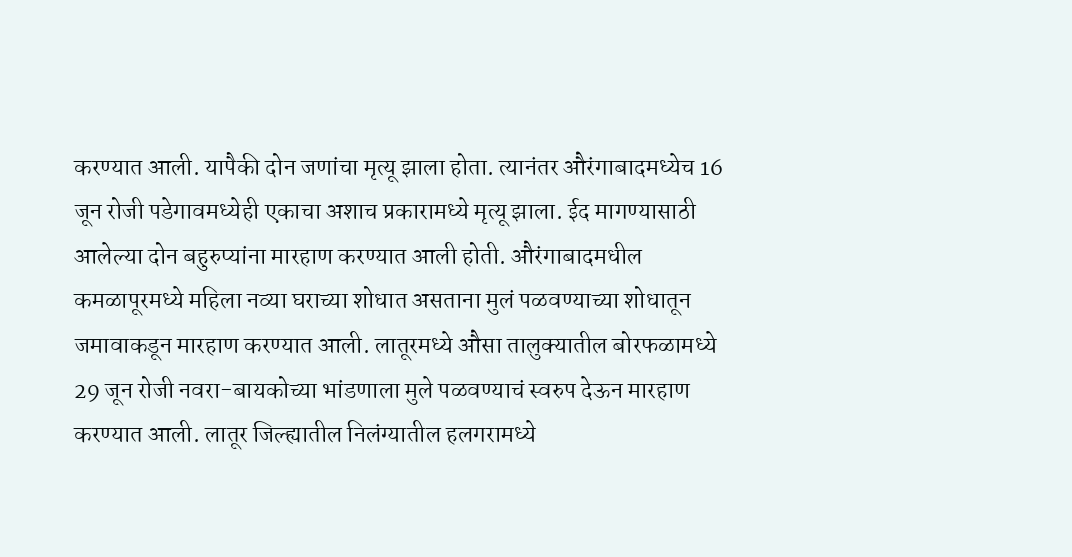करण्यात आली. यापैकी दोन जणांचा मृत्यू झाला होता. त्यानंतर औरंगाबादमध्येच 16 जून रोजी पडेगावमध्येही एकाचा अशाच प्रकारामध्ये मृत्यू झाला. ईद मागण्यासाठी आलेल्या दोन बहुरुप्यांना मारहाण करण्यात आली होती. औरंगाबादमधील कमळापूरमध्ये महिला नव्या घराच्या शोधात असताना मुलं पळवण्याच्या शोधातून जमावाकडून मारहाण करण्यात आली. लातूरमध्ये औसा तालुक्यातील बोरफळामध्ये 29 जून रोजी नवरा-बायकोच्या भांडणाला मुले पळवण्याचं स्वरुप देऊन मारहाण करण्यात आली. लातूर जिल्ह्यातील निलंग्यातील हलगरामध्ये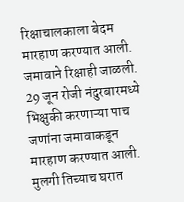रिक्षाचालकाला बेदम मारहाण करण्यात आली. जमावाने रिक्षाही जाळली. 29 जून रोजी नंदुरबारमध्ये भिक्षुकी करणाऱ्या पाच जणांना जमावाकडून मारहाण करण्यात आली. मुलगी तिच्याच घरात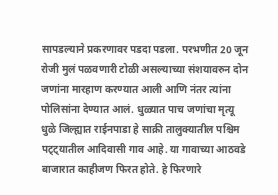सापडल्याने प्रकरणावर पडदा पडला. परभणीत 20 जून रोजी मुलं पळवणारी टोळी असल्याच्या संशयावरुन दोन जणांना मारहाण करण्यात आली आणि नंतर त्यांना पोलिसांना देण्यात आलं. धुळ्यात पाच जणांचा मृत्यू धुळे जिल्ह्यात राईनपाडा हे साक्री तालुक्यातील पश्चिम पट्ट्यातील आदिवासी गाव आहे. या गावाच्या आठवडे बाजारात काहीजण फिरत होते. हे फिरणारे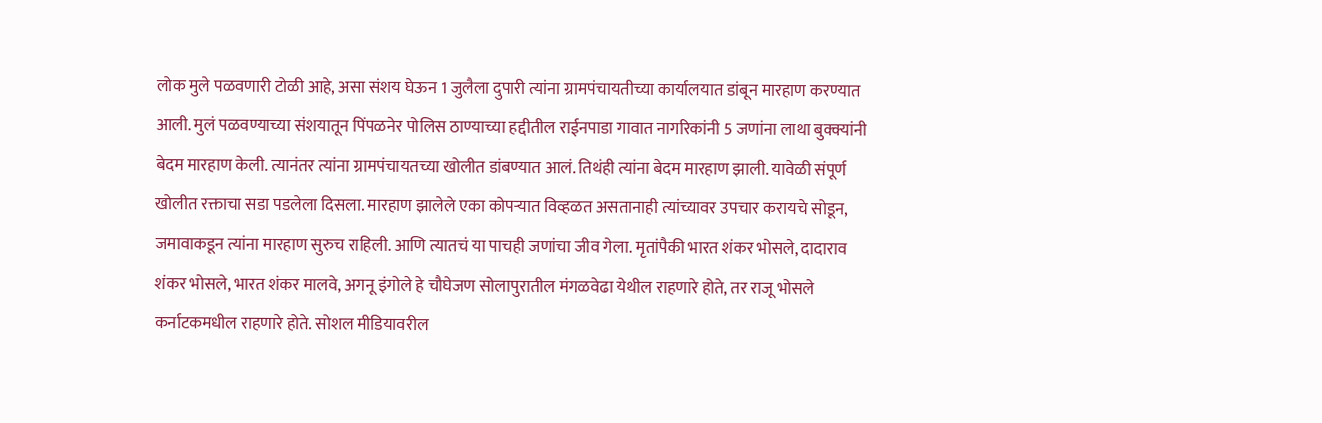लोक मुले पळवणारी टोळी आहे, असा संशय घेऊन 1 जुलैला दुपारी त्यांना ग्रामपंचायतीच्या कार्यालयात डांबून मारहाण करण्यात आली. मुलं पळवण्याच्या संशयातून पिंपळनेर पोलिस ठाण्याच्या हद्दीतील राईनपाडा गावात नागरिकांनी 5 जणांना लाथा बुक्क्यांनी बेदम मारहाण केली. त्यानंतर त्यांना ग्रामपंचायतच्या खोलीत डांबण्यात आलं. तिथंही त्यांना बेदम मारहाण झाली. यावेळी संपूर्ण खोलीत रक्ताचा सडा पडलेला दिसला. मारहाण झालेले एका कोपऱ्यात विव्हळत असतानाही त्यांच्यावर उपचार करायचे सोडून, जमावाकडून त्यांना मारहाण सुरुच राहिली. आणि त्यातचं या पाचही जणांचा जीव गेला. मृतांपैकी भारत शंकर भोसले, दादाराव शंकर भोसले, भारत शंकर मालवे, अगनू इंगोले हे चौघेजण सोलापुरातील मंगळवेढा येथील राहणारे होते, तर राजू भोसले कर्नाटकमधील राहणारे होते. सोशल मीडियावरील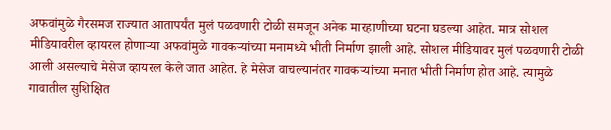अफवांमुळे गैरसमज राज्यात आतापर्यंत मुलं पळवणारी टोळी समजून अनेक मारहाणीच्या घटना घडल्या आहेत. मात्र सोशल मीडियावरील व्हायरल होणाऱ्या अफवांमुळे गावकऱ्यांच्या मनामध्ये भीती निर्माण झाली आहे. सोशल मीडियावर मुलं पळवणारी टोळी आली असल्याचे मेसेज व्हायरल केले जात आहेत. हे मेसेज वाचल्यानंतर गावकऱ्यांच्या मनात भीती निर्माण होत आहे. त्यामुळे गावातील सुशिक्षित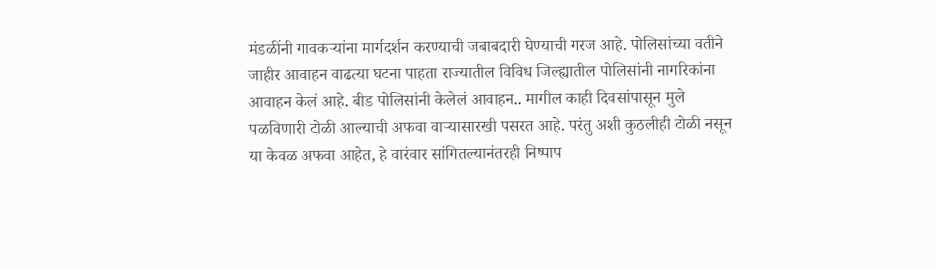मंडळींनी गावकऱ्यांना मार्गदर्शन करण्याची जबाबदारी घेण्याची गरज आहे. पोलिसांच्या वतीने जाहीर आवाहन वाढत्या घटना पाहता राज्यातील विविध जिल्ह्यातील पोलिसांनी नागरिकांना आवाहन केलं आहे. बीड पोलिसांनी केलेलं आवाहन.. मागील काही दिवसांपासून मुले पळविणारी टोळी आल्याची अफवा वाऱ्यासारखी पसरत आहे. परंतु अशी कुठलीही टोळी नसून या केवळ अफवा आहेत, हे वारंवार सांगितल्यानंतरही निष्पाप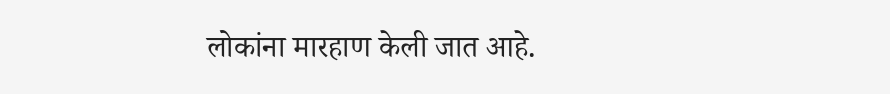लोकांना मारहाण केली जात आहे.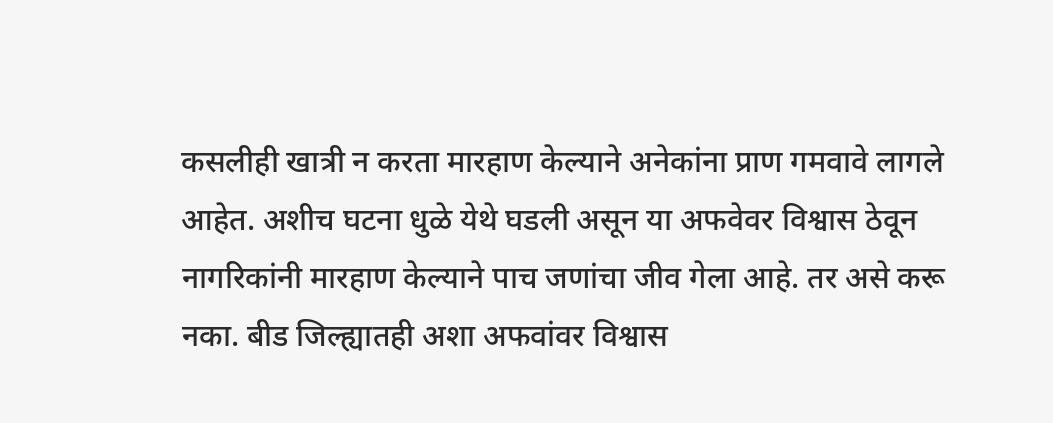कसलीही खात्री न करता मारहाण केल्याने अनेकांना प्राण गमवावे लागले आहेत. अशीच घटना धुळे येथे घडली असून या अफवेवर विश्वास ठेवून नागरिकांनी मारहाण केल्याने पाच जणांचा जीव गेला आहे. तर असे करू नका. बीड जिल्ह्यातही अशा अफवांवर विश्वास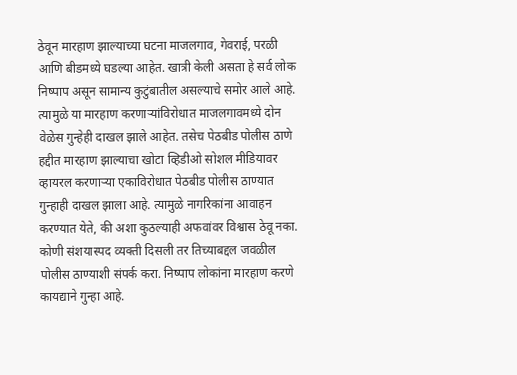ठेवून मारहाण झाल्याच्या घटना माजलगाव, गेवराई, परळी आणि बीडमध्ये घडल्या आहेत. खात्री केली असता हे सर्व लोक निष्पाप असून सामान्य कुटुंबातील असल्याचे समोर आले आहे. त्यामुळे या मारहाण करणाऱ्यांविरोधात माजलगावमध्ये दोन वेळेस गुन्हेही दाखल झाले आहेत. तसेच पेठबीड पोलीस ठाणे हद्दीत मारहाण झाल्याचा खोटा व्हिडीओ सोशल मीडियावर व्हायरल करणाऱ्या एकाविरोधात पेठबीड पोलीस ठाण्यात गुन्हाही दाखल झाला आहे. त्यामुळे नागरिकांना आवाहन करण्यात येते, की अशा कुठल्याही अफवांवर विश्वास ठेवू नका. कोणी संशयास्पद व्यक्ती दिसली तर तिच्याबद्दल जवळील पोलीस ठाण्याशी संपर्क करा. निष्पाप लोकांना मारहाण करणे कायद्याने गुन्हा आहे.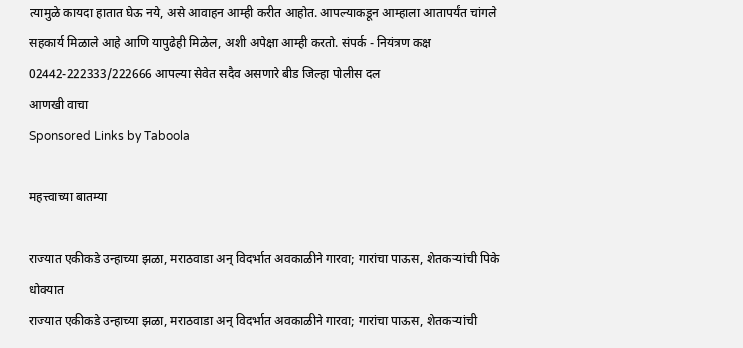त्यामुळे कायदा हातात घेऊ नये, असे आवाहन आम्ही करीत आहोत. आपल्याकडून आम्हाला आतापर्यंत चांगले सहकार्य मिळाले आहे आणि यापुढेही मिळेल, अशी अपेक्षा आम्ही करतो. संपर्क - नियंत्रण कक्ष 02442-222333/222666 आपल्या सेवेत सदैव असणारे बीड जिल्हा पोलीस दल
आणखी वाचा
Sponsored Links by Taboola

महत्त्वाच्या बातम्या

राज्यात एकीकडे उन्हाच्या झळा, मराठवाडा अन् विदर्भात अवकाळीने गारवा; गारांचा पाऊस, शेतकऱ्यांची पिके धोक्यात
राज्यात एकीकडे उन्हाच्या झळा, मराठवाडा अन् विदर्भात अवकाळीने गारवा; गारांचा पाऊस, शेतकऱ्यांची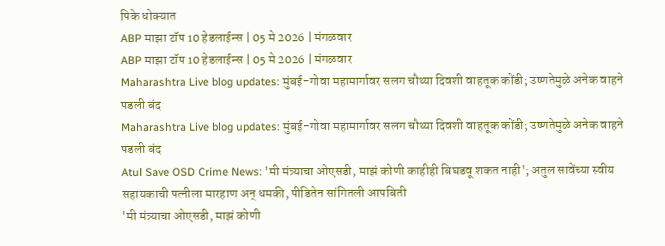पिके धोक्यात
ABP माझा टॉप 10 हेडलाईन्स | 05 मे 2026 | मंगळवार
ABP माझा टॉप 10 हेडलाईन्स | 05 मे 2026 | मंगळवार
Maharashtra Live blog updates: मुंबई-गोवा महामार्गावर सलग चौथ्या दिवशी वाहतूक कोंडी; उष्णतेमुळे अनेक वाहने पडली बंद
Maharashtra Live blog updates: मुंबई-गोवा महामार्गावर सलग चौथ्या दिवशी वाहतूक कोंडी; उष्णतेमुळे अनेक वाहने पडली बंद
Atul Save OSD Crime News: 'मी मंत्र्याचा ओएसडी, माझं कोणी काहीही बिघडवू शकत नाही'; अतुल सावेंच्या स्वीय सहायकाची पत्नीला मारहाण अन् धमकी, पीडितेन सांगितली आपबिती
'मी मंत्र्याचा ओएसडी, माझं कोणी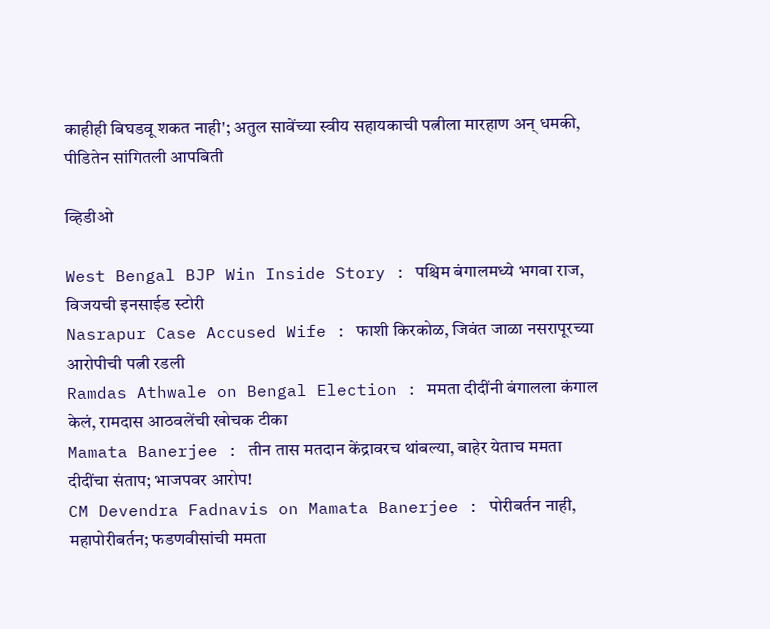काहीही बिघडवू शकत नाही'; अतुल सावेंच्या स्वीय सहायकाची पत्नीला मारहाण अन् धमकी, पीडितेन सांगितली आपबिती

व्हिडीओ

West Bengal BJP Win Inside Story : पश्चिम बंगालमध्ये भगवा राज, विजयची इनसाईड स्टोरी
Nasrapur Case Accused Wife : फाशी किरकोळ, जिवंत जाळा नसरापूरच्या आरोपीची पत्नी रडली
Ramdas Athwale on Bengal Election : ममता दीदींनी बंगालला कंगाल केलं, रामदास आठवलेंची खोचक टीका
Mamata Banerjee : तीन तास मतदान केंद्रावरच थांबल्या, बाहेर येताच ममता दीदींचा संताप; भाजपवर आरोप!
CM Devendra Fadnavis on Mamata Banerjee : पोरीबर्तन नाही, महापोरीबर्तन; फडणवीसांची ममता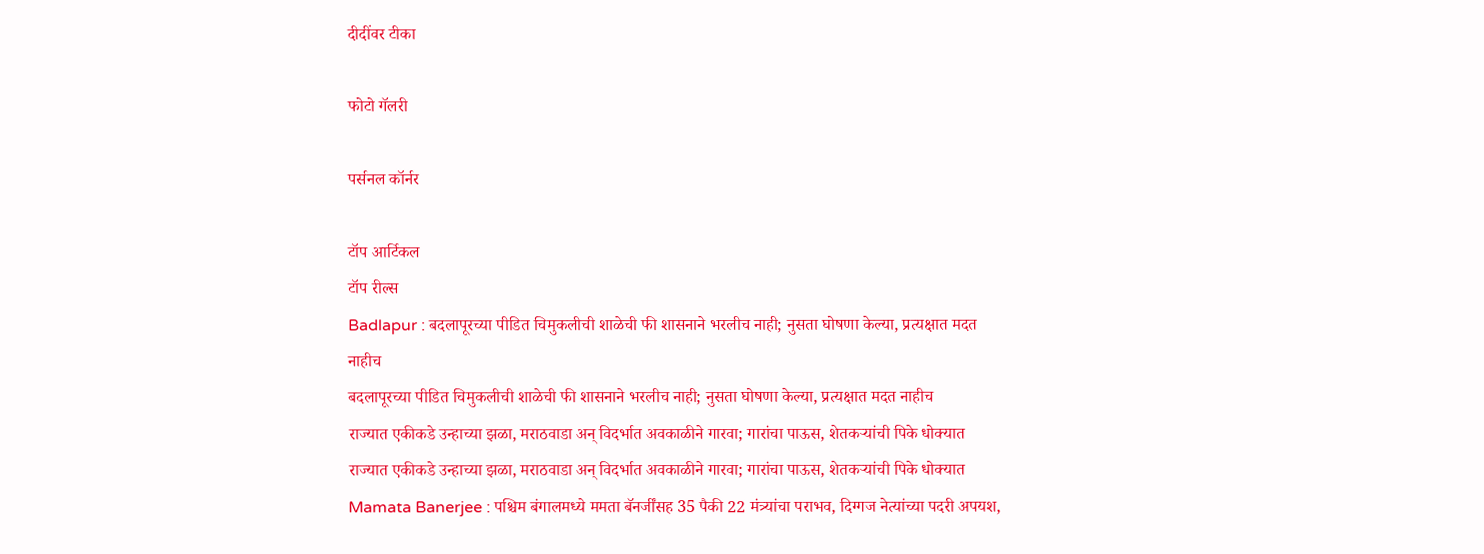दीदींवर टीका

फोटो गॅलरी

पर्सनल कॉर्नर

टॉप आर्टिकल
टॉप रील्स
Badlapur : बदलापूरच्या पीडित चिमुकलीची शाळेची फी शासनाने भरलीच नाही; नुसता घोषणा केल्या, प्रत्यक्षात मदत नाहीच
बदलापूरच्या पीडित चिमुकलीची शाळेची फी शासनाने भरलीच नाही; नुसता घोषणा केल्या, प्रत्यक्षात मदत नाहीच
राज्यात एकीकडे उन्हाच्या झळा, मराठवाडा अन् विदर्भात अवकाळीने गारवा; गारांचा पाऊस, शेतकऱ्यांची पिके धोक्यात
राज्यात एकीकडे उन्हाच्या झळा, मराठवाडा अन् विदर्भात अवकाळीने गारवा; गारांचा पाऊस, शेतकऱ्यांची पिके धोक्यात
Mamata Banerjee : पश्चिम बंगालमध्ये ममता बॅनर्जींसह 35 पैकी 22 मंत्र्यांचा पराभव, दिग्गज नेत्यांच्या पदरी अपयश,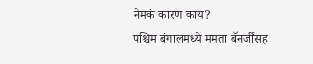नेमकं कारण काय?
पश्चिम बंगालमध्ये ममता बॅनर्जींसह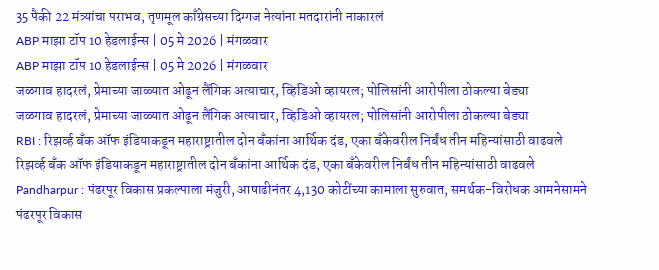35 पैकी 22 मंत्र्यांचा पराभव, तृणमूल काँग्रेसच्या दिग्गज नेत्यांना मतदारांनी नाकारलं
ABP माझा टॉप 10 हेडलाईन्स | 05 मे 2026 | मंगळवार
ABP माझा टॉप 10 हेडलाईन्स | 05 मे 2026 | मंगळवार
जळगाव हादरलं, प्रेमाच्या जाळ्यात ओढून लैंगिक अत्याचार, व्हिडिओ व्हायरल; पोलिसांनी आरोपीला ठोकल्या बेड्या
जळगाव हादरलं, प्रेमाच्या जाळ्यात ओढून लैंगिक अत्याचार, व्हिडिओ व्हायरल; पोलिसांनी आरोपीला ठोकल्या बेड्या
RBI : रिझर्व्ह बँक ऑफ इंडियाकडून महाराष्ट्रातील दोन बँकांना आर्थिक दंड, एका बँकेवरील निर्बंध तीन महिन्यांसाठी वाढवले
रिझर्व्ह बँक ऑफ इंडियाकडून महाराष्ट्रातील दोन बँकांना आर्थिक दंड, एका बँकेवरील निर्बंध तीन महिन्यांसाठी वाढवले
Pandharpur : पंढरपूर विकास प्रकल्पाला मंजुरी, आषाढीनंतर 4,130 कोटींच्या कामाला सुरुवात, समर्थक-विरोधक आमनेसामने
पंढरपूर विकास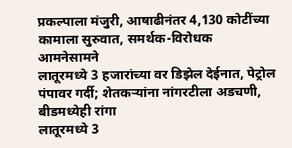प्रकल्पाला मंजुरी, आषाढीनंतर 4,130 कोटींच्या कामाला सुरुवात, समर्थक-विरोधक आमनेसामने
लातूरमध्ये 3 हजारांच्या वर डिझेल देईनात, पेट्रोल पंपावर गर्दी; शेतकऱ्यांना नांगरटीला अडचणी, बीडमध्येही रांगा
लातूरमध्ये 3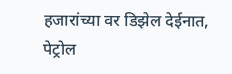हजारांच्या वर डिझेल देईनात, पेट्रोल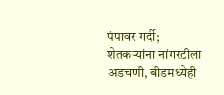पंपावर गर्दी; शेतकऱ्यांना नांगरटीला अडचणी, बीडमध्येही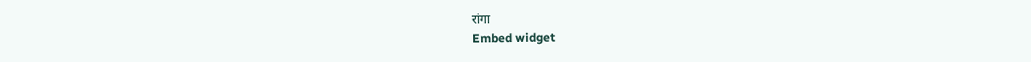रांगा
Embed widget